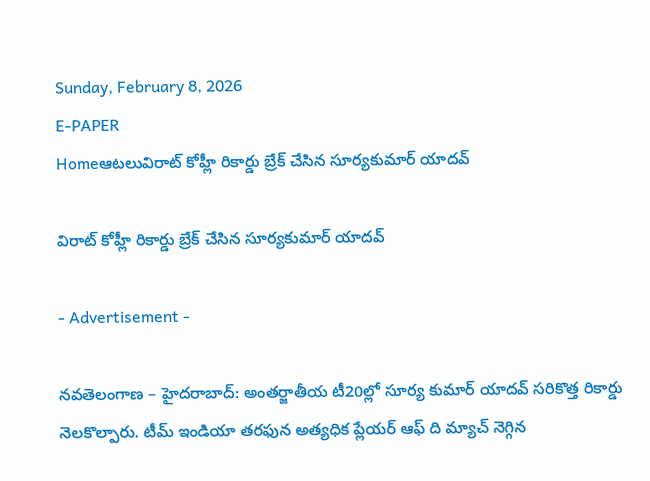Sunday, February 8, 2026
E-PAPER
Homeఆటలువిరాట్ కోహ్లీ రికార్డు బ్రేక్ చేసిన సూర్యకుమార్ యాదవ్

విరాట్ కోహ్లీ రికార్డు బ్రేక్ చేసిన సూర్యకుమార్ యాదవ్

- Advertisement -

నవతెలంగాణ – హైదరాబాద్: అంతర్జాతీయ టీ20ల్లో సూర్య కుమార్ యాదవ్ సరికొత్త రికార్డు నెలకొల్పారు. టీమ్ ఇండియా తరఫున అత్యధిక ప్లేయర్ ఆఫ్ ది మ్యాచ్ నెగ్గిన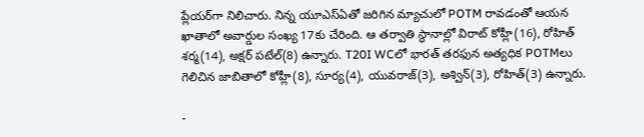ప్లేయర్‌గా నిలిచారు. నిన్న యూఎస్ఏతో జరిగిన మ్యాచులో POTM రావడంతో ఆయన ఖాతాలో అవార్డుల సంఖ్య 17కు చేరింది. ఆ తర్వాతి స్థానాల్లో విరాట్ కోహ్లీ(16), రోహిత్ శర్మ(14), అక్షర్ పటేల్(8) ఉన్నారు. T20I WCలో భారత్ తరఫున అత్యధిక POTMలు గెలిచిన జాబితాలో కోహ్లీ(8), సూర్య(4), యువరాజ్(3), అశ్విన్(3), రోహిత్(3) ఉన్నారు.

-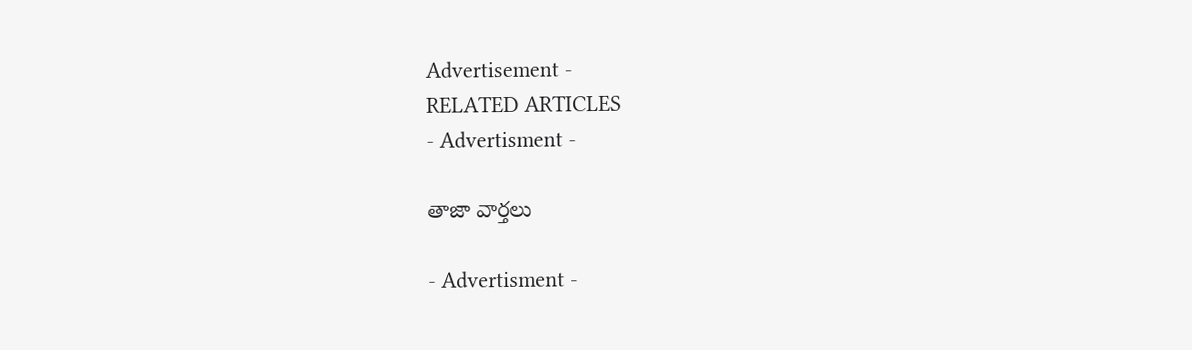Advertisement -
RELATED ARTICLES
- Advertisment -

తాజా వార్తలు

- Advertisment -